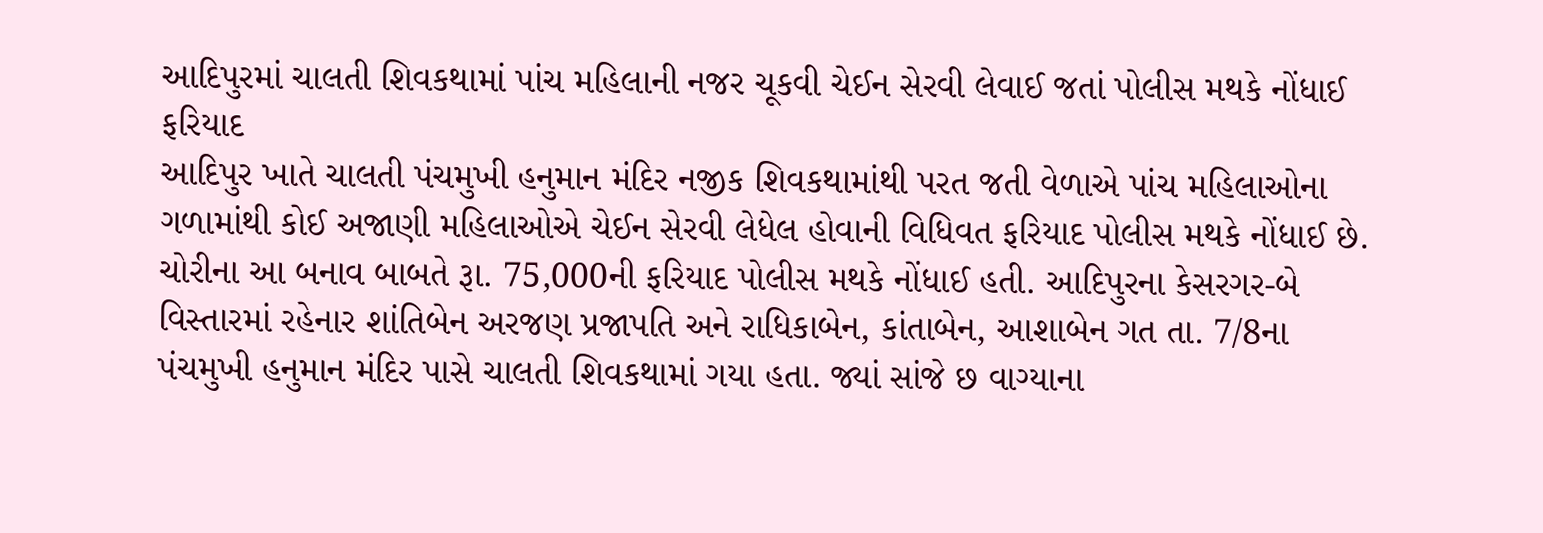આદિપુરમાં ચાલતી શિવકથામાં પાંચ મહિલાની નજર ચૂકવી ચેઈન સેરવી લેવાઈ જતાં પોલીસ મથકે નોંધાઈ ફરિયાદ
આદિપુર ખાતે ચાલતી પંચમુખી હનુમાન મંદિર નજીક શિવકથામાંથી પરત જતી વેળાએ પાંચ મહિલાઓના ગળામાંથી કોઈ અજાણી મહિલાઓએ ચેઈન સેરવી લેધેલ હોવાની વિધિવત ફરિયાદ પોલીસ મથકે નોંધાઈ છે. ચોરીના આ બનાવ બાબતે રૂા. 75,000ની ફરિયાદ પોલીસ મથકે નોંધાઈ હતી. આદિપુરના કેસરગર-બે વિસ્તારમાં રહેનાર શાંતિબેન અરજણ પ્રજાપતિ અને રાધિકાબેન, કાંતાબેન, આશાબેન ગત તા. 7/8ના પંચમુખી હનુમાન મંદિર પાસે ચાલતી શિવકથામાં ગયા હતા. જ્યાં સાંજે છ વાગ્યાના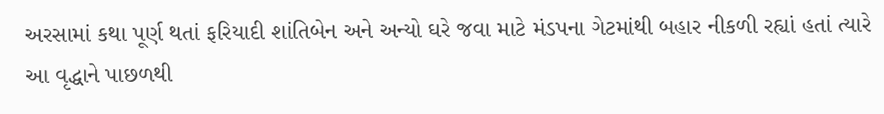અરસામાં કથા પૂર્ણ થતાં ફરિયાદી શાંતિબેન અને અન્યો ઘરે જવા માટે મંડપના ગેટમાંથી બહાર નીકળી રહ્યાં હતાં ત્યારે આ વૃદ્ધાને પાછળથી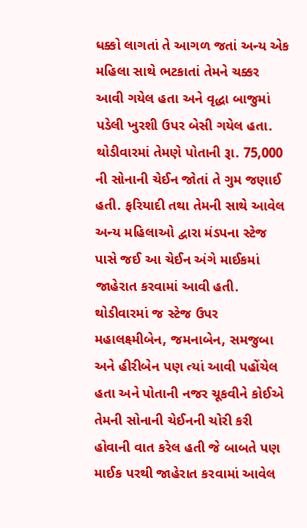ધક્કો લાગતાં તે આગળ જતાં અન્ય એક મહિલા સાથે ભટકાતાં તેમને ચક્કર આવી ગયેલ હતા અને વૃદ્ધા બાજુમાં પડેલી ખુરશી ઉપર બેસી ગયેલ હતા. થોડીવારમાં તેમણે પોતાની રૂા. 75,000 ની સોનાની ચેઈન જોતાં તે ગુમ જણાઈ હતી. ફરિયાદી તથા તેમની સાથે આવેલ અન્ય મહિલાઓ દ્વારા મંડપના સ્ટેજ પાસે જઈ આ ચેઈન અંગે માઈકમાં જાહેરાત કરવામાં આવી હતી. થોડીવારમાં જ સ્ટેજ ઉપર મહાલક્ષ્મીબેન, જમનાબેન, સમજુબા અને હીરીબેન પણ ત્યાં આવી પહોંચેલ હતા અને પોતાની નજર ચૂકવીને કોઈએ તેમની સોનાની ચેઈનની ચોરી કરી હોવાની વાત કરેલ હતી જે બાબતે પણ માઈક પરથી જાહેરાત કરવામાં આવેલ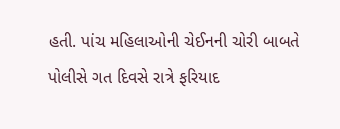હતી. પાંચ મહિલાઓની ચેઈનની ચોરી બાબતે પોલીસે ગત દિવસે રાત્રે ફરિયાદ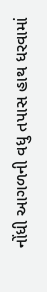નોંધી આગળની વધુ તપાસ હાથ ધરવામાં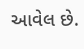આવેલ છે.